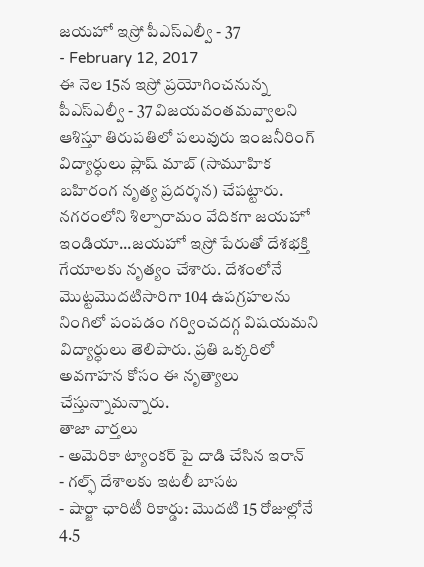జయహో ఇస్రో పీఎస్ఎల్వీ - 37
- February 12, 2017
ఈ నెల 15న ఇస్రో ప్రయోగించనున్న పీఎస్ఎల్వీ - 37 విజయవంతమవ్వాలని ఆశిస్తూ తిరుపతిలో పలువురు ఇంజనీరింగ్ విద్యార్ధులు ప్లాష్ మాబ్ (సామూహిక బహిరంగ నృత్య ప్రదర్శన) చేపట్టారు. నగరంలోని శిల్పారామం వేదికగా జయహో ఇండియా...జయహో ఇస్రో పేరుతో దేశభక్తి గేయాలకు నృత్యం చేశారు. దేశంలోనే మొట్టమొదటిసారిగా 104 ఉపగ్రహలను నింగిలో పంపడం గర్వించదగ్గ విషయమని విద్యార్ధులు తెలిపారు. ప్రతి ఒక్కరిలో అవగాహన కోసం ఈ నృత్యాలు చేస్తున్నామన్నారు.
తాజా వార్తలు
- అమెరికా ట్యాంకర్ పై దాడి చేసిన ఇరాన్
- గల్ఫ్ దేశాలకు ఇటలీ బాసట
- షార్జా ఛారిటీ రికార్డు: మొదటి 15 రోజుల్లోనే 4.5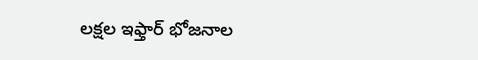లక్షల ఇఫ్తార్ భోజనాల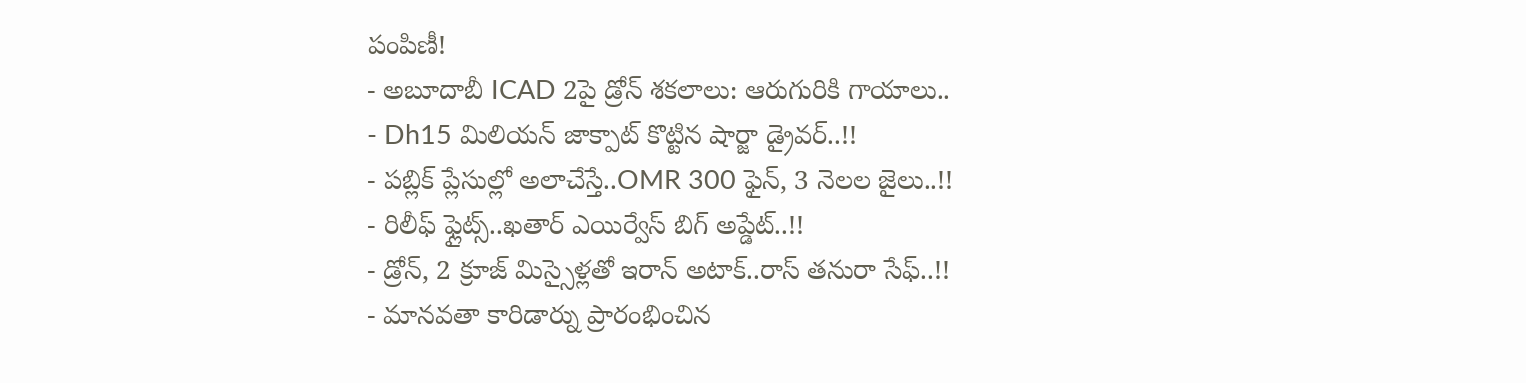పంపిణీ!
- అబూదాబీ ICAD 2పై డ్రోన్ శకలాలు: ఆరుగురికి గాయాలు..
- Dh15 మిలియన్ జాక్పాట్ కొట్టిన షార్జా డ్రైవర్..!!
- పబ్లిక్ ప్లేసుల్లో అలాచేస్తే..OMR 300 ఫైన్, 3 నెలల జైలు..!!
- రిలీఫ్ ఫ్లైట్స్..ఖతార్ ఎయిర్వేస్ బిగ్ అప్డేట్..!!
- డ్రోన్, 2 క్రూజ్ మిస్సైళ్లతో ఇరాన్ అటాక్..రాస్ తనురా సేఫ్..!!
- మానవతా కారిడార్ను ప్రారంభించిన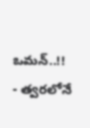ఒమన్..!!
- త్వరలోనే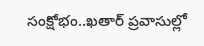సంక్షోభం..ఖతార్ ప్రవాసుల్లో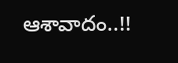ఆశావాదం..!!